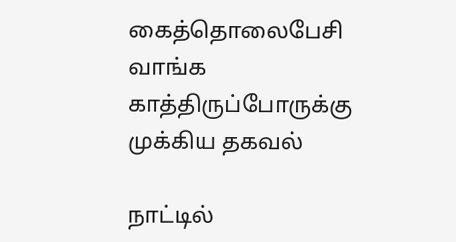கைத்தொலைபேசி வாங்க காத்திருப்போருக்கு முக்கிய தகவல்

நாட்டில்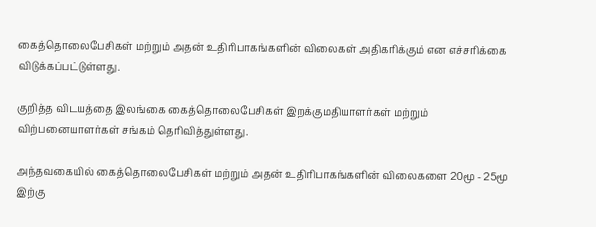கைத்தொலைபேசிகள் மற்றும் அதன் உதிரிபாகங்களின் விலைகள் அதிகரிக்கும் என எச்சரிக்கை விடுக்கப்பட்டுள்ளது.

குறித்த விடயத்தை இலங்கை கைத்தொலைபேசிகள் இறக்குமதியாளர்கள் மற்றும் விற்பனையாளர்கள் சங்கம் தெரிவித்துள்ளது.

அந்தவகையில் கைத்தொலைபேசிகள் மற்றும் அதன் உதிரிபாகங்களின் விலைகளை 20மூ - 25மூ இற்கு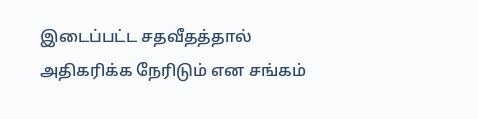இடைப்பட்ட சதவீதத்தால் அதிகரிக்க நேரிடும் என சங்கம்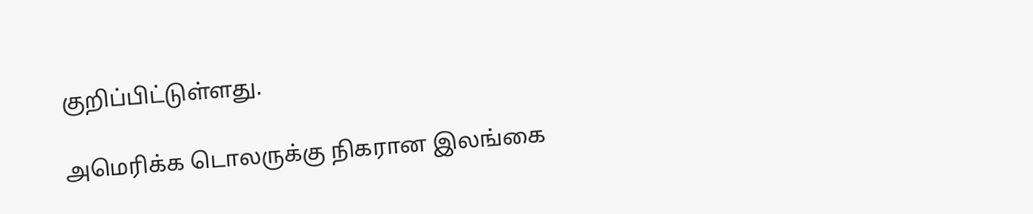குறிப்பிட்டுள்ளது.

அமெரிக்க டொலருக்கு நிகரான இலங்கை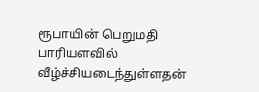ரூபாயின் பெறுமதி பாரியளவில் வீழ்ச்சியடைந்துள்ளதன்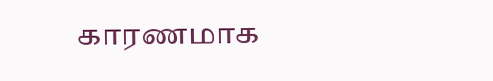காரணமாக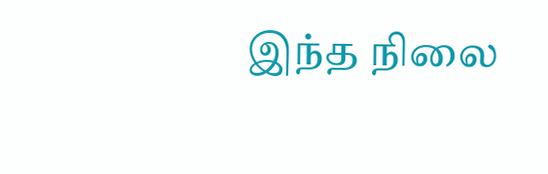இந்த நிலை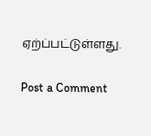ஏற்ப்பட்டுள்ளது.

Post a Comment